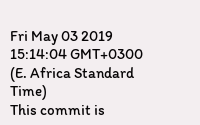Fri May 03 2019 15:14:04 GMT+0300 (E. Africa Standard Time)
This commit is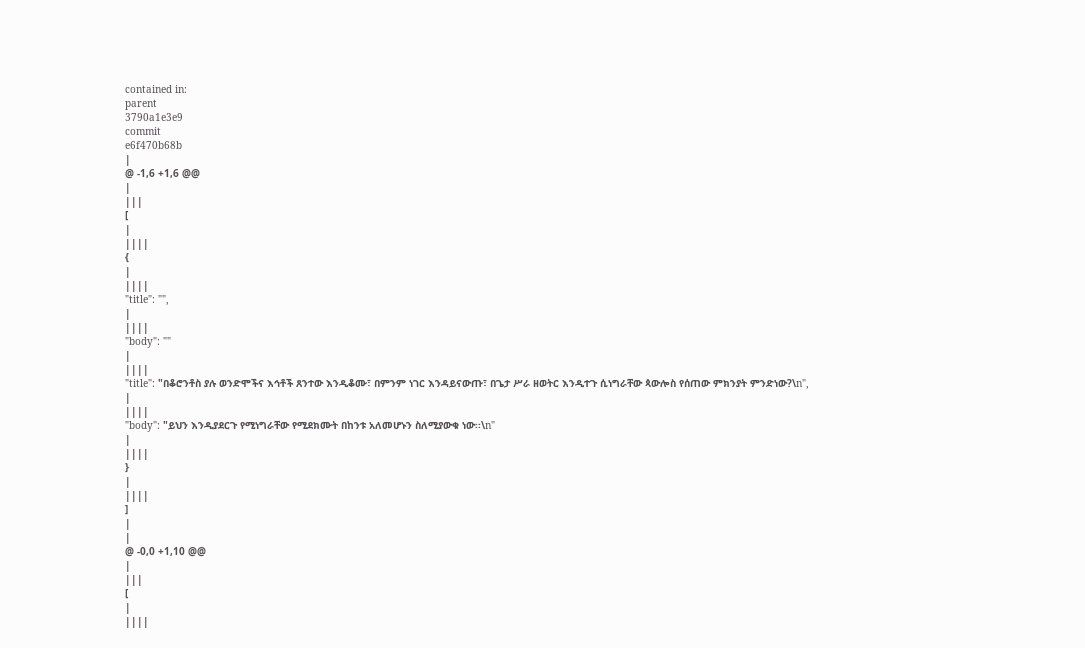contained in:
parent
3790a1e3e9
commit
e6f470b68b
|
@ -1,6 +1,6 @@
|
|||
[
|
||||
{
|
||||
"title": "",
|
||||
"body": ""
|
||||
"title": "በቆሮንቶስ ያሉ ወንድሞችና እኅቶች ጸንተው እንዲቆሙ፣ በምንም ነገር እንዳይናውጡ፣ በጌታ ሥራ ዘወትር እንዲተጉ ሲነግራቸው ጳውሎስ የሰጠው ምክንያት ምንድነው?\n",
|
||||
"body": "ይህን እንዲያደርጉ የሚነግራቸው የሚደክሙት በከንቱ አለመሆኑን ስለሚያውቁ ነው፡፡\n"
|
||||
}
|
||||
]
|
|
@ -0,0 +1,10 @@
|
|||
[
|
||||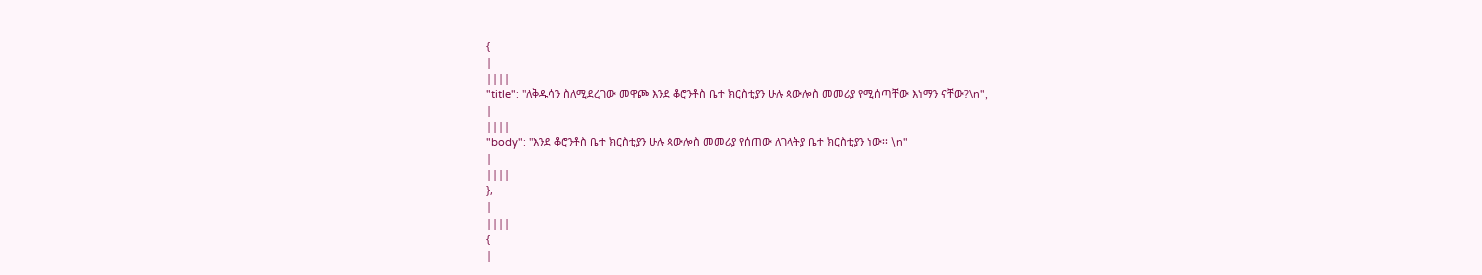{
|
||||
"title": "ለቅዱሳን ስለሚደረገው መዋጮ እንደ ቆሮንቶስ ቤተ ክርስቲያን ሁሉ ጳውሎስ መመሪያ የሚሰጣቸው እነማን ናቸው?\n",
|
||||
"body": "እንደ ቆሮንቶስ ቤተ ክርስቲያን ሁሉ ጳውሎስ መመሪያ የሰጠው ለገላትያ ቤተ ክርስቲያን ነው፡፡ \n"
|
||||
},
|
||||
{
|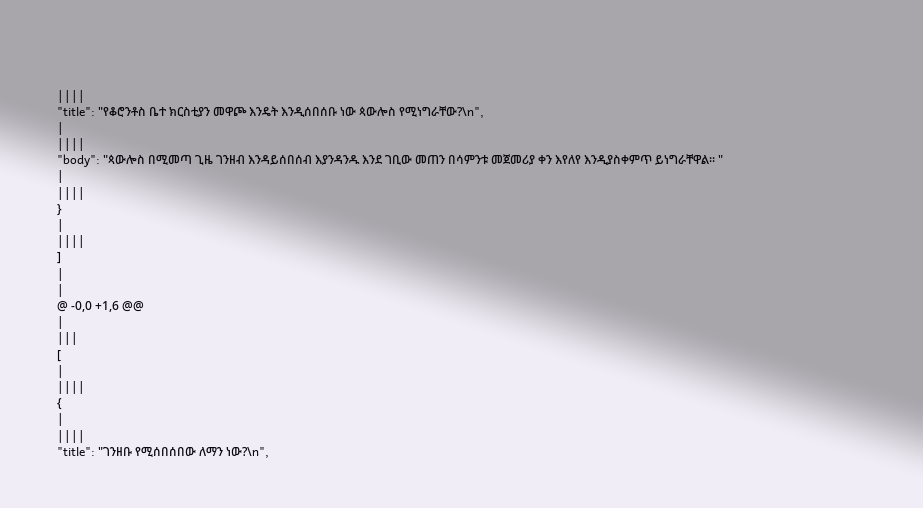||||
"title": "የቆሮንቶስ ቤተ ክርስቲያን መዋጮ እንዴት እንዲሰበሰቡ ነው ጳውሎስ የሚነግራቸው?\n",
|
||||
"body": "ጳውሎስ በሚመጣ ጊዜ ገንዘብ እንዳይሰበሰብ እያንዳንዱ እንደ ገቢው መጠን በሳምንቱ መጀመሪያ ቀን እየለየ እንዲያስቀምጥ ይነግራቸዋል፡፡ "
|
||||
}
|
||||
]
|
|
@ -0,0 +1,6 @@
|
|||
[
|
||||
{
|
||||
"title": "ገንዘቡ የሚሰበሰበው ለማን ነው?\n",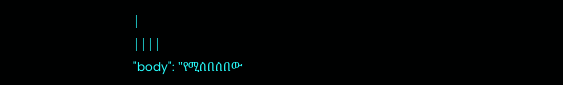|
||||
"body": "የሚሰበሰበው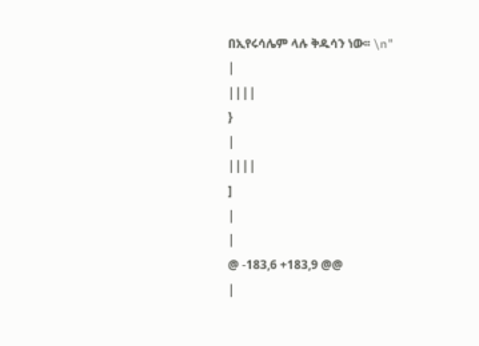በኢየሩሳሌም ላሉ ቅዱሳን ነው፡፡ \n"
|
||||
}
|
||||
]
|
|
@ -183,6 +183,9 @@
|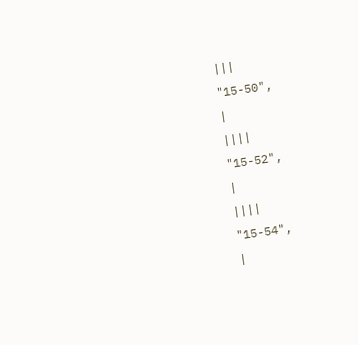|||
"15-50",
|
||||
"15-52",
|
||||
"15-54",
|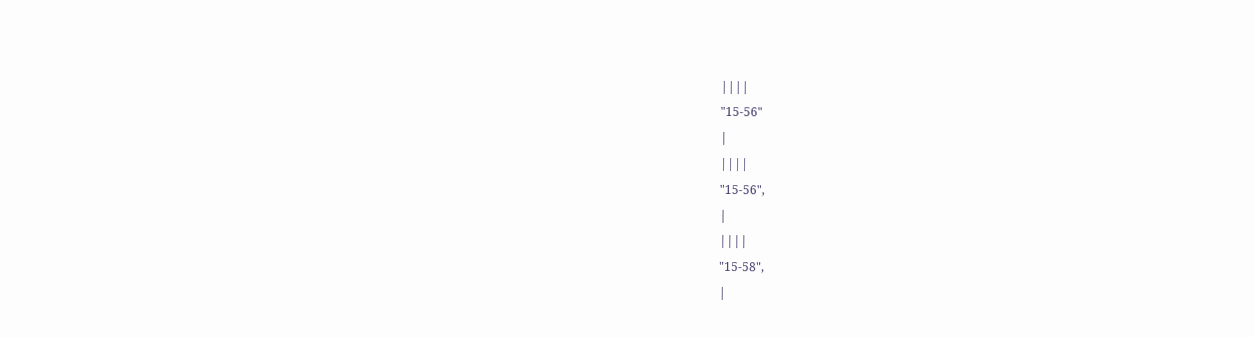||||
"15-56"
|
||||
"15-56",
|
||||
"15-58",
|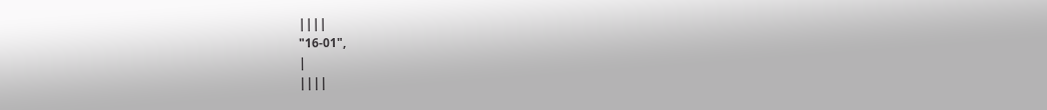||||
"16-01",
|
||||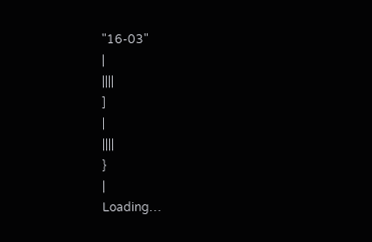"16-03"
|
||||
]
|
||||
}
|
Loading…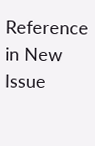Reference in New Issue